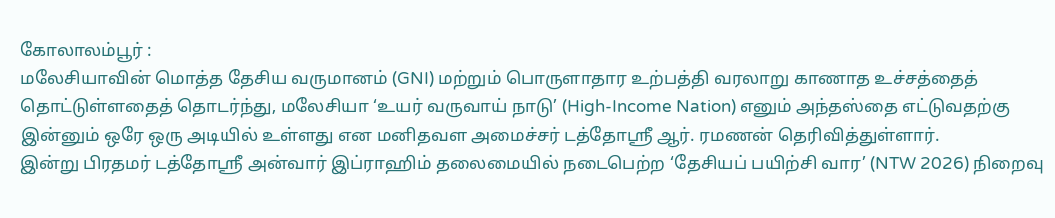கோலாலம்பூர் :
மலேசியாவின் மொத்த தேசிய வருமானம் (GNI) மற்றும் பொருளாதார உற்பத்தி வரலாறு காணாத உச்சத்தைத் தொட்டுள்ளதைத் தொடர்ந்து, மலேசியா ‘உயர் வருவாய் நாடு’ (High-Income Nation) எனும் அந்தஸ்தை எட்டுவதற்கு இன்னும் ஒரே ஒரு அடியில் உள்ளது என மனிதவள அமைச்சர் டத்தோஸ்ரீ ஆர். ரமணன் தெரிவித்துள்ளார்.
இன்று பிரதமர் டத்தோஸ்ரீ அன்வார் இப்ராஹிம் தலைமையில் நடைபெற்ற ‘தேசியப் பயிற்சி வார’ (NTW 2026) நிறைவு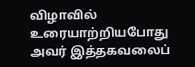விழாவில் உரையாற்றியபோது அவர் இத்தகவலைப்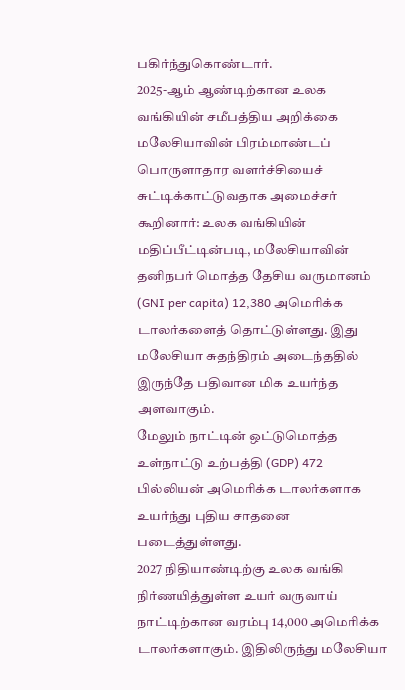பகிர்ந்துகொண்டார்.
2025-ஆம் ஆண்டிற்கான உலக வங்கியின் சமீபத்திய அறிக்கை மலேசியாவின் பிரம்மாண்டப் பொருளாதார வளர்ச்சியைச் சுட்டிக்காட்டுவதாக அமைச்சர் கூறினார்: உலக வங்கியின் மதிப்பீட்டின்படி, மலேசியாவின் தனிநபர் மொத்த தேசிய வருமானம் (GNI per capita) 12,380 அமெரிக்க டாலர்களைத் தொட்டுள்ளது. இது மலேசியா சுதந்திரம் அடைந்ததில் இருந்தே பதிவான மிக உயர்ந்த அளவாகும்.
மேலும் நாட்டின் ஒட்டுமொத்த உள்நாட்டு உற்பத்தி (GDP) 472 பில்லியன் அமெரிக்க டாலர்களாக உயர்ந்து புதிய சாதனை படைத்துள்ளது.
2027 நிதியாண்டிற்கு உலக வங்கி நிர்ணயித்துள்ள உயர் வருவாய் நாட்டிற்கான வரம்பு 14,000 அமெரிக்க டாலர்களாகும். இதிலிருந்து மலேசியா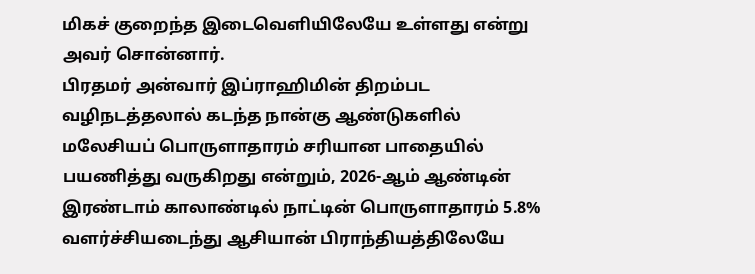மிகச் குறைந்த இடைவெளியிலேயே உள்ளது என்று அவர் சொன்னார்.
பிரதமர் அன்வார் இப்ராஹிமின் திறம்பட வழிநடத்தலால் கடந்த நான்கு ஆண்டுகளில் மலேசியப் பொருளாதாரம் சரியான பாதையில் பயணித்து வருகிறது என்றும், 2026-ஆம் ஆண்டின் இரண்டாம் காலாண்டில் நாட்டின் பொருளாதாரம் 5.8% வளர்ச்சியடைந்து ஆசியான் பிராந்தியத்திலேயே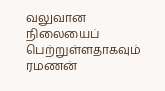வலுவான நிலையைப் பெற்றுள்ளதாகவும் ரமணன்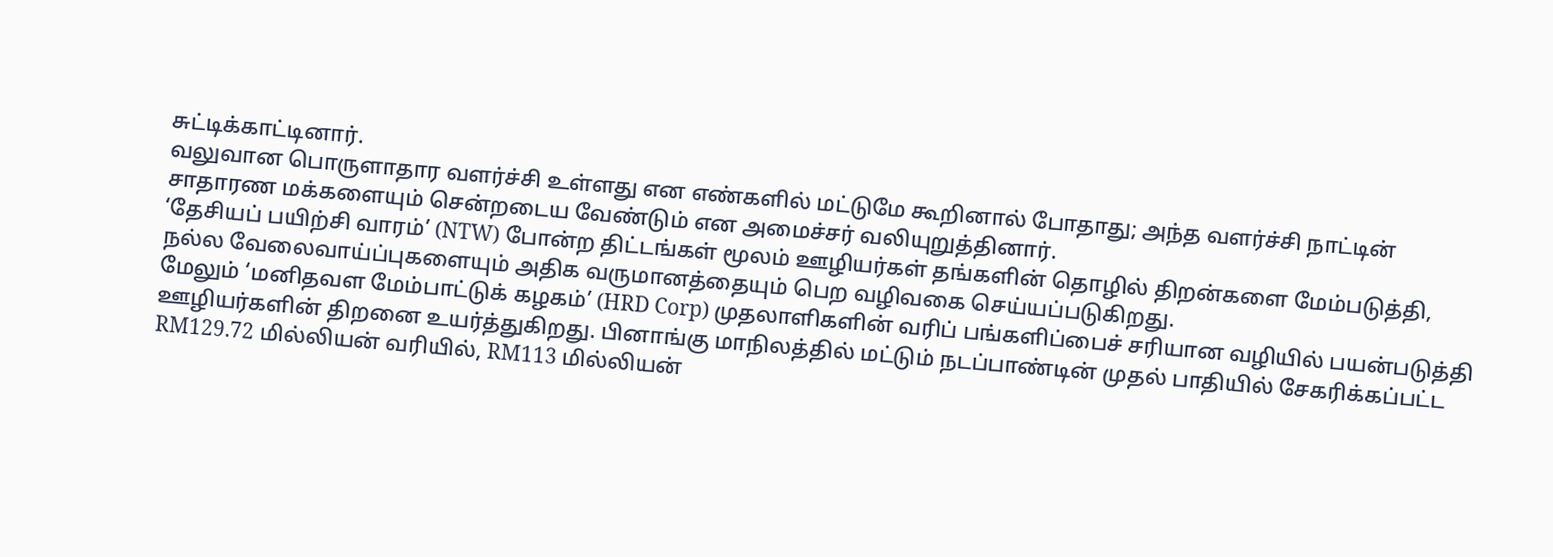சுட்டிக்காட்டினார்.
வலுவான பொருளாதார வளர்ச்சி உள்ளது என எண்களில் மட்டுமே கூறினால் போதாது; அந்த வளர்ச்சி நாட்டின் சாதாரண மக்களையும் சென்றடைய வேண்டும் என அமைச்சர் வலியுறுத்தினார்.
‘தேசியப் பயிற்சி வாரம்’ (NTW) போன்ற திட்டங்கள் மூலம் ஊழியர்கள் தங்களின் தொழில் திறன்களை மேம்படுத்தி, நல்ல வேலைவாய்ப்புகளையும் அதிக வருமானத்தையும் பெற வழிவகை செய்யப்படுகிறது.
மேலும் ‘மனிதவள மேம்பாட்டுக் கழகம்’ (HRD Corp) முதலாளிகளின் வரிப் பங்களிப்பைச் சரியான வழியில் பயன்படுத்தி ஊழியர்களின் திறனை உயர்த்துகிறது. பினாங்கு மாநிலத்தில் மட்டும் நடப்பாண்டின் முதல் பாதியில் சேகரிக்கப்பட்ட RM129.72 மில்லியன் வரியில், RM113 மில்லியன்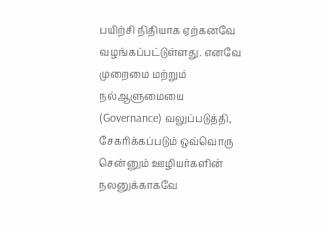பயிற்சி நிதியாக ஏற்கனவே வழங்கப்பட்டுள்ளது. எனவே முறைமை மற்றும் நல்ஆளுமையை (Governance) வலுப்படுத்தி, சேகரிக்கப்படும் ஒவ்வொரு சென்னும் ஊழியர்களின் நலனுக்காகவே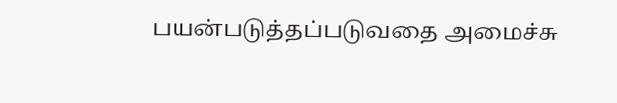பயன்படுத்தப்படுவதை அமைச்சு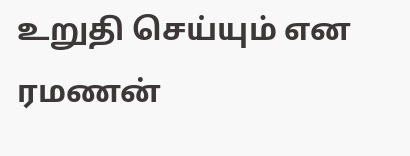உறுதி செய்யும் என ரமணன்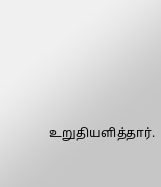உறுதியளித்தார்.